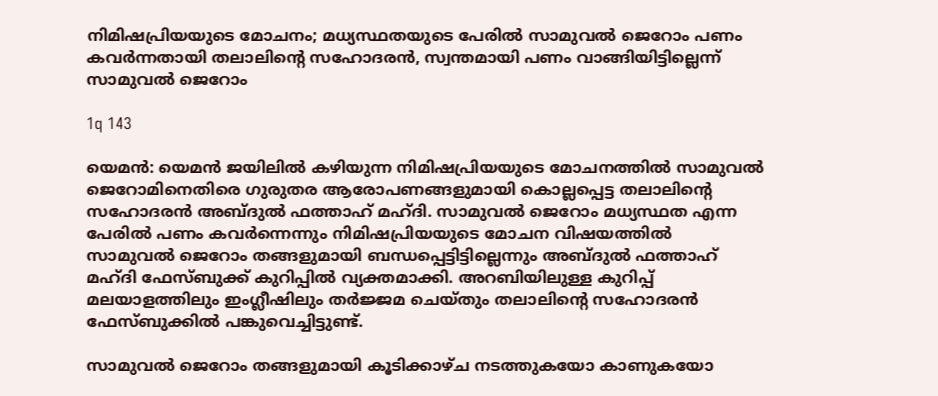നിമിഷപ്രിയയുടെ മോചനം; മധ്യസ്ഥതയുടെ പേരില്‍ സാമുവല്‍ ജെറോം പണം കവര്‍ന്നതായി തലാലിന്റെ സഹോദരന്‍, സ്വന്തമായി പണം വാങ്ങിയിട്ടില്ലെന്ന് സാമുവല്‍ ജെറോം

1q 143

യെമന്‍: യെമന്‍ ജയിലില്‍ കഴിയുന്ന നിമിഷപ്രിയയുടെ മോചനത്തില്‍ സാമുവല്‍ ജെറോമിനെതിരെ ഗുരുതര ആരോപണങ്ങളുമായി കൊല്ലപ്പെട്ട തലാലിന്റെ സഹോദരന്‍ അബ്ദുല്‍ ഫത്താഹ് മഹ്ദി. സാമുവല്‍ ജെറോം മധ്യസ്ഥത എന്ന പേരില്‍ പണം കവര്‍ന്നെന്നും നിമിഷപ്രിയയുടെ മോചന വിഷയത്തില്‍ സാമുവല്‍ ജെറോം തങ്ങളുമായി ബന്ധപ്പെട്ടിട്ടില്ലെന്നും അബ്ദുല്‍ ഫത്താഹ് മഹ്ദി ഫേസ്ബുക്ക് കുറിപ്പില്‍ വ്യക്തമാക്കി. അറബിയിലുള്ള കുറിപ്പ് മലയാളത്തിലും ഇംഗ്ലീഷിലും തര്‍ജ്ജമ ചെയ്തും തലാലിന്റെ സഹോദരന്‍ ഫേസ്ബുക്കില്‍ പങ്കുവെച്ചിട്ടുണ്ട്.

സാമുവല്‍ ജെറോം തങ്ങളുമായി കൂടിക്കാഴ്ച നടത്തുകയോ കാണുകയോ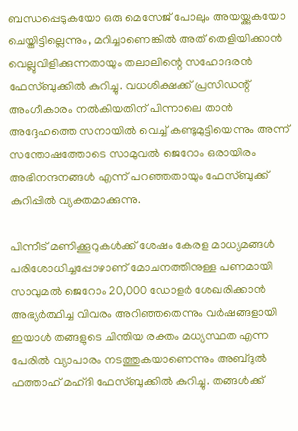ബന്ധപ്പെടുകയോ ഒരു മെസേജ് പോലും അയയ്ക്കുകയോ ചെയ്തിട്ടില്ലെന്നും, മറിച്ചാണെങ്കില്‍ അത് തെളിയിക്കാന്‍ വെല്ലുവിളിക്കുന്നതായും തലാലിന്റെ സഹോദരന്‍ ഫേസ്ബുക്കില്‍ കുറിച്ചു. വധശിക്ഷക്ക് പ്രസിഡന്റ് അംഗീകാരം നല്‍കിയതിന് പിന്നാലെ താന്‍ അദ്ദേഹത്തെ സനായില്‍ വെച്ച് കണ്ടുമുട്ടിയെന്നും അന്ന് സന്തോഷത്തോടെ സാമുവല്‍ ജെറോം ഒരായിരം അഭിനന്ദനങ്ങള്‍ എന്ന് പറഞ്ഞതായും ഫേസ്ബുക്ക് കുറിപ്പില്‍ വ്യക്തമാക്കുന്നു.

പിന്നീട് മണിക്കൂറുകള്‍ക്ക് ശേഷം കേരള മാധ്യമങ്ങള്‍ പരിശോധിച്ചപ്പോഴാണ് മോചനത്തിനുള്ള പണമായി സാവുമല്‍ ജെറോം 20,000 ഡോളര്‍ ശേഖരിക്കാന്‍ അഭ്യര്‍ത്ഥിച്ച വിവരം അറിഞ്ഞതെന്നും വര്‍ഷങ്ങളായി ഇയാള്‍ തങ്ങളുടെ ചിന്തിയ രക്തം മധ്യസ്ഥത എന്ന പേരില്‍ വ്യാപാരം നടത്തുകയാണെന്നും അബ്ദുല്‍ ഫത്താഹ് മഹ്ദി ഫേസ്ബുക്കില്‍ കുറിച്ചു. തങ്ങള്‍ക്ക്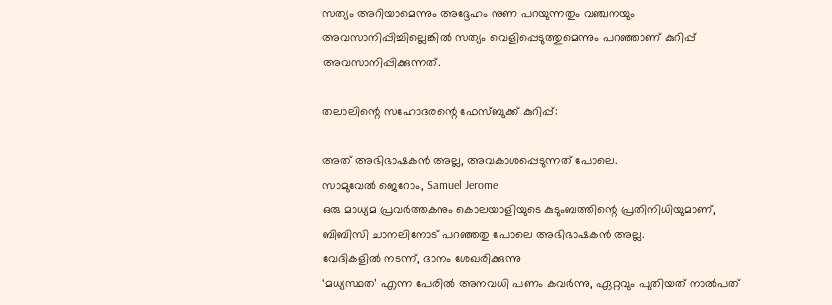സത്യം അറിയാമെന്നും അദ്ദേഹം നുണ പറയുന്നതും വഞ്ചനയും അവസാനിപ്പിച്ചില്ലെങ്കില്‍ സത്യം വെളിപ്പെടുത്തുമെന്നും പറഞ്ഞാണ് കുറിപ്പ് അവസാനിപ്പിക്കുന്നത്.

തലാലിന്റെ സഹോദരന്റെ ഫേസ്ബുക്ക് കുറിപ്പ്:

അത് അഭിഭാഷകന്‍ അല്ല, അവകാശപ്പെടുന്നത് പോലെ.
സാമുവേല്‍ ജെറോം, Samuel Jerome
ഒരു മാധ്യമ പ്രവര്‍ത്തകനും കൊലയാളിയുടെ കുടുംബത്തിന്റെ പ്രതിനിധിയുമാണ്, ബിബിസി ചാനലിനോട് പറഞ്ഞതു പോലെ അഭിഭാഷകന്‍ അല്ല.
വേദികളില്‍ നടന്ന്, ദാനം ശേഖരിക്കുന്നു
‘മധ്യസ്ഥത’ എന്ന പേരില്‍ അനവധി പണം കവര്‍ന്നു, ഏറ്റവും പുതിയത് നാല്‍പത്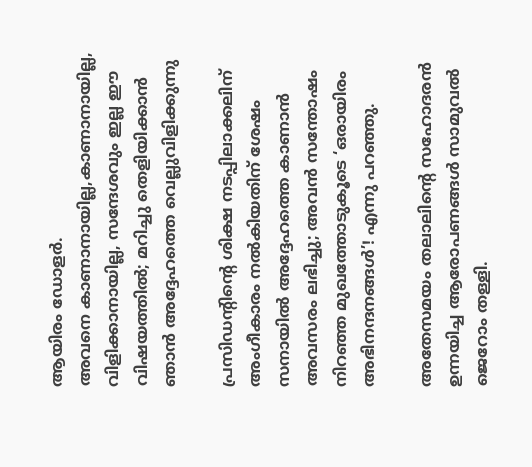ആയിരം ഡോളര്‍.
അവനെ കാണാനായില്ല,കാണാനായില്ല, വിളിക്കാനായില്ല, സന്ദേശവും ഇല്ല ഈ വിഷയത്തില്‍; മറിച്ചു തെളിയിക്കാന്‍ ഞാന്‍ അദ്ദേഹത്തെ വെല്ലുവിളിക്കുന്നു

പ്രസിഡന്റിന്റെ ശിക്ഷ നടപ്പിലാക്കലിന് അംഗീകാരം നല്‍കിയതിന് ശേഷം സനായില്‍ അദ്ദേഹത്തെ കാണാന്‍ അവസരം ലഭിച്ചു; അവന്‍ സന്തോഷം നിറഞ്ഞ മുഖത്തോടുകൂടെ ‘ഒരായിരം അഭിനന്ദനങ്ങള്‍’! എന്നു പറഞ്ഞു.

അതേസമയം തലാലിന്റെ സഹോദരന്‍ ഉന്നയിച്ച ആരോപണങ്ങള്‍ സാമുവല്‍ ജെറോം തള്ളി.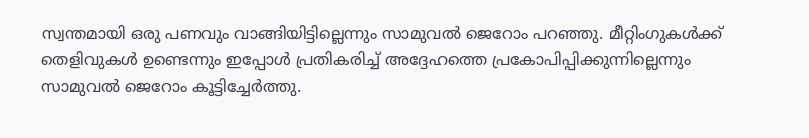സ്വന്തമായി ഒരു പണവും വാങ്ങിയിട്ടില്ലെന്നും സാമുവല്‍ ജെറോം പറഞ്ഞു. മീറ്റിംഗുകള്‍ക്ക് തെളിവുകള്‍ ഉണ്ടെന്നും ഇപ്പോള്‍ പ്രതികരിച്ച് അദ്ദേഹത്തെ പ്രകോപിപ്പിക്കുന്നില്ലെന്നും സാമുവല്‍ ജെറോം കൂട്ടിച്ചേര്‍ത്തു.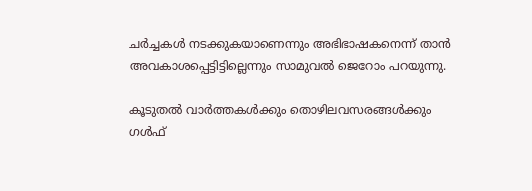ചര്‍ച്ചകള്‍ നടക്കുകയാണെന്നും അഭിഭാഷകനെന്ന് താന്‍ അവകാശപ്പെട്ടിട്ടില്ലെന്നും സാമുവല്‍ ജെറോം പറയുന്നു.

കൂടുതല്‍ വാര്‍ത്തകള്‍ക്കും തൊഴിലവസരങ്ങള്‍ക്കും ഗള്‍ഫ്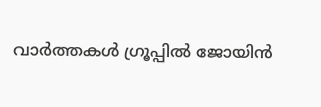വാര്‍ത്തകള്‍ ഗ്രൂപ്പില്‍ ജോയിന്‍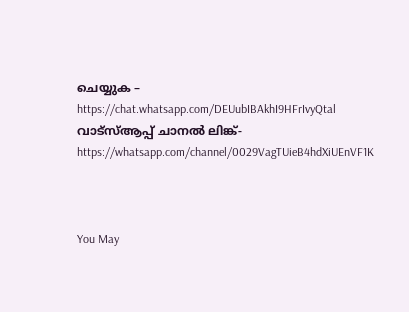ചെയ്യുക – https://chat.whatsapp.com/DEUubIBAkhI9HFrIvyQtal
വാട്‌സ്ആപ്പ് ചാനല്‍ ലിങ്ക്- https://whatsapp.com/channel/0029VagTUieB4hdXiUEnVF1K



You May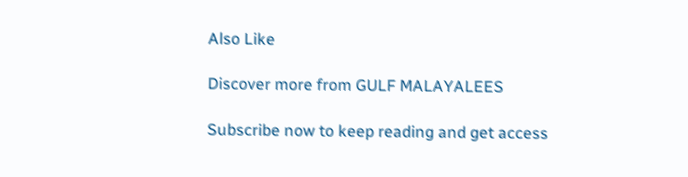Also Like

Discover more from GULF MALAYALEES

Subscribe now to keep reading and get access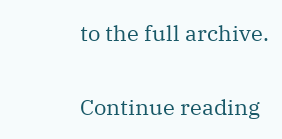to the full archive.

Continue reading